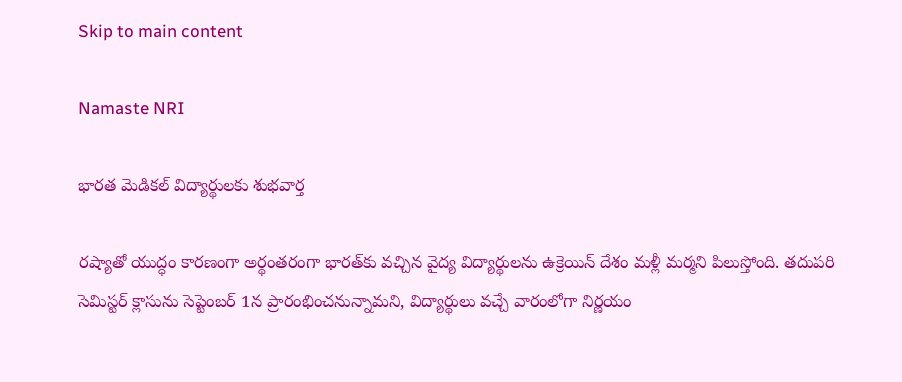Skip to main content

Namaste NRI

భారత మెడికల్‌ విద్యార్థులకు శుభవార్త

రష్యాతో యుద్ధం కారణంగా అర్థంతరంగా భారత్‌కు వచ్చిన వైద్య విద్యార్థులను ఉక్రెయిన్‌ దేశం మళ్లీ మర్మని పిలుస్తోంది. తదుపరి సెమిస్టర్‌ క్లాసును సెప్టెంబర్‌ 1న ప్రారంభించనున్నామని, విద్యార్థులు వచ్చే వారంలోగా నిర్ణయం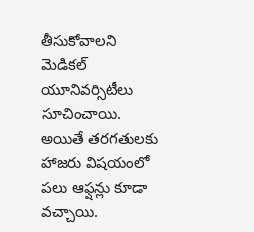తీసుకోవాలని మెడికల్‌ యూనివర్సిటీలు సూచించాయి. అయితే తరగతులకు హాజరు విషయంలో పలు ఆఫ్షన్లు కూడా వచ్చాయి.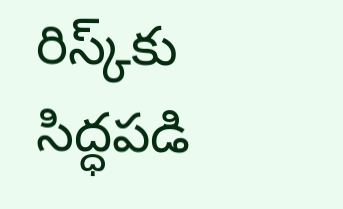రిస్క్‌కు సిద్ధపడి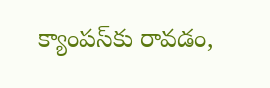క్యాంపస్‌కు రావడం,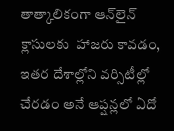తాత్కాలికంగా ఆన్‌లైన్‌ క్లాసులకు  హాజరు కావడం, ఇతర దేశాల్లోని వర్సిటీల్లో చేరడం అనే ఆప్షన్లలో ఏదో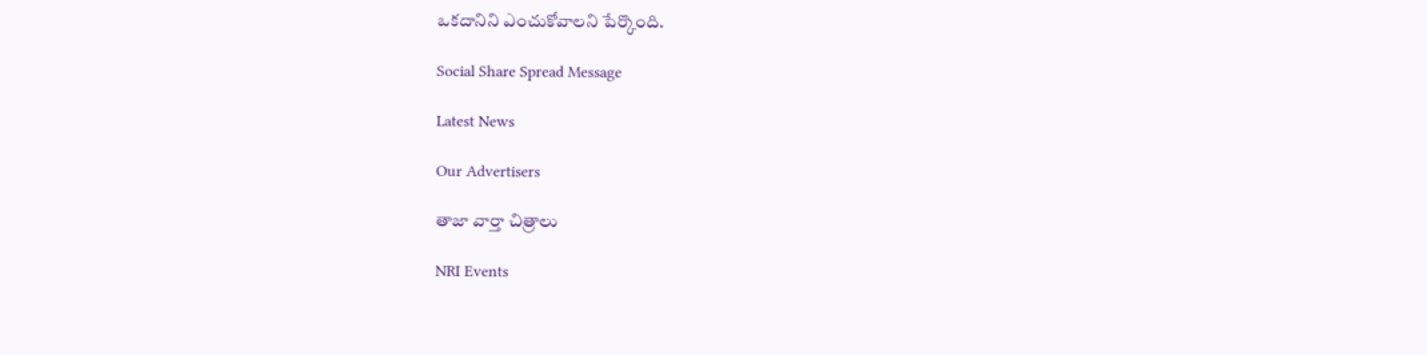ఒకదానిని ఎంచుకోవాలని పేర్కొంది.

Social Share Spread Message

Latest News

Our Advertisers

తాజా వార్తా చిత్రాలు

NRI Events